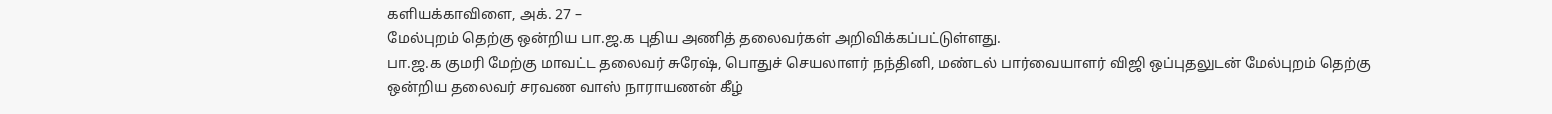களியக்காவிளை, அக். 27 –
மேல்புறம் தெற்கு ஒன்றிய பா.ஜ.க புதிய அணித் தலைவர்கள் அறிவிக்கப்பட்டுள்ளது.
பா.ஜ.க குமரி மேற்கு மாவட்ட தலைவர் சுரேஷ், பொதுச் செயலாளர் நந்தினி, மண்டல் பார்வையாளர் விஜி ஒப்புதலுடன் மேல்புறம் தெற்கு ஒன்றிய தலைவர் சரவண வாஸ் நாராயணன் கீழ்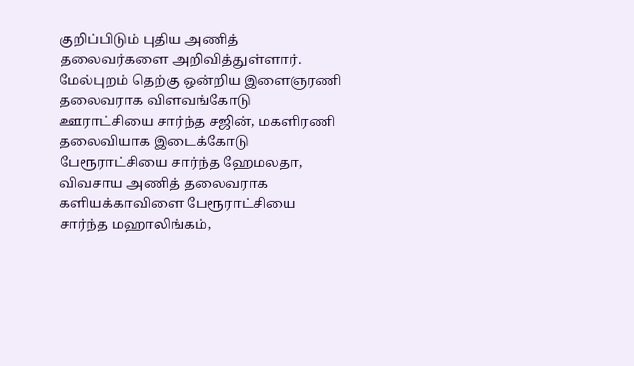குறிப்பிடும் புதிய அணித் தலைவர்களை அறிவித்துள்ளார்.
மேல்புறம் தெற்கு ஒன்றிய இளைஞரணி தலைவராக விளவங்கோடு ஊராட்சியை சார்ந்த சஜின், மகளிரணி தலைவியாக இடைக்கோடு பேரூராட்சியை சார்ந்த ஹேமலதா, விவசாய அணித் தலைவராக களியக்காவிளை பேரூராட்சியை சார்ந்த மஹாலிங்கம்,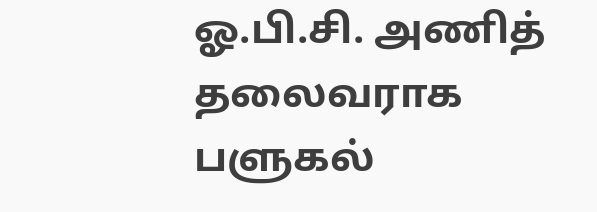ஓ.பி.சி. அணித் தலைவராக பளுகல்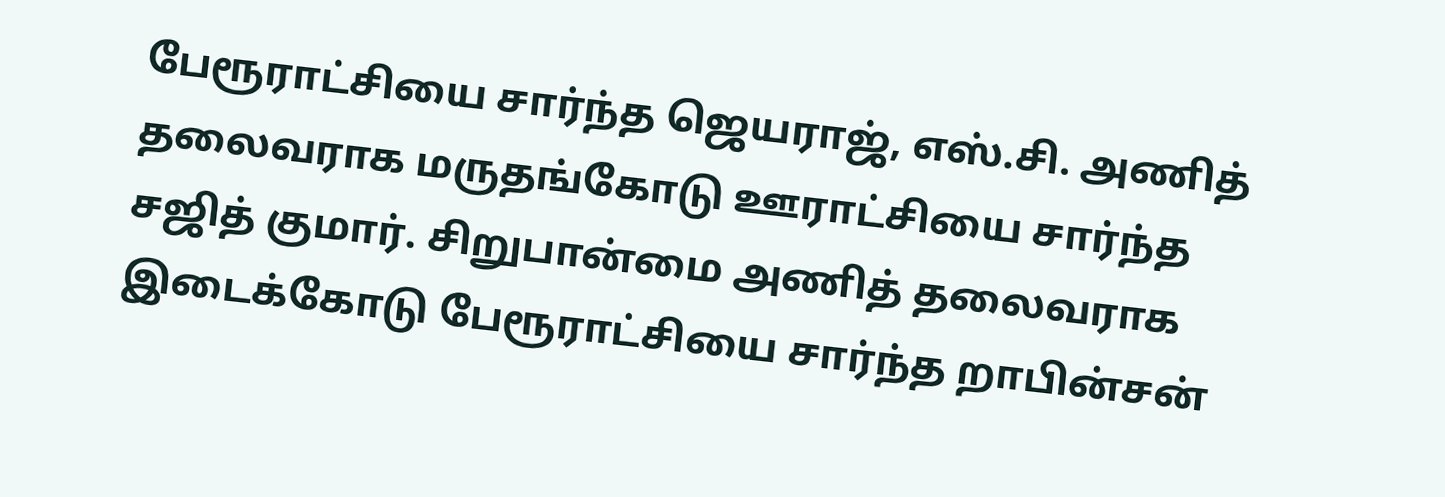பேரூராட்சியை சார்ந்த ஜெயராஜ், எஸ்.சி. அணித் தலைவராக மருதங்கோடு ஊராட்சியை சார்ந்த சஜித் குமார். சிறுபான்மை அணித் தலைவராக இடைக்கோடு பேரூராட்சியை சார்ந்த றாபின்சன்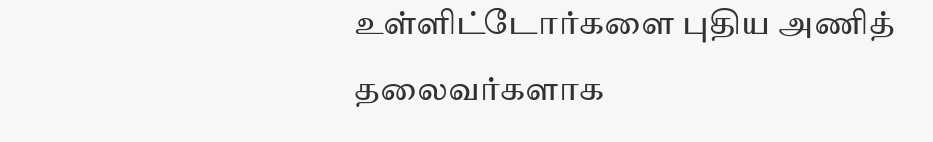உள்ளிட்டோர்களை புதிய அணித் தலைவர்களாக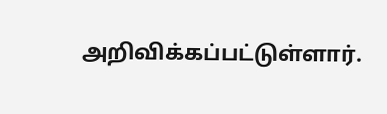அறிவிக்கப்பட்டுள்ளார்.